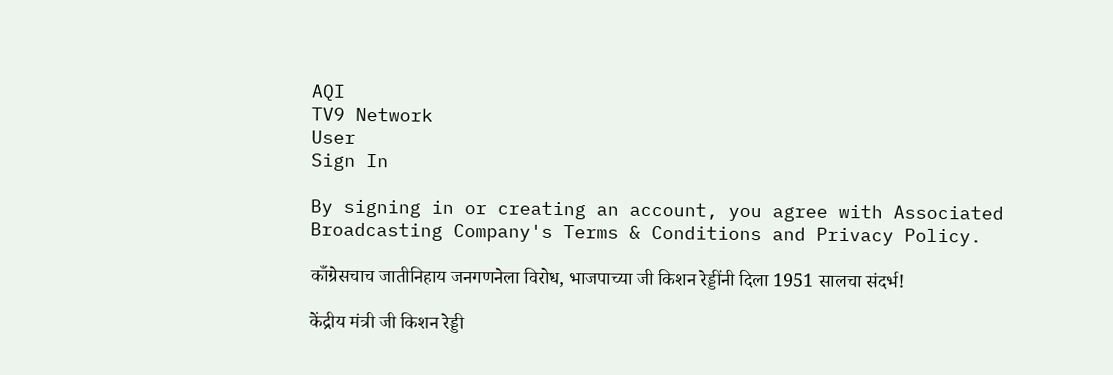AQI
TV9 Network
User
Sign In

By signing in or creating an account, you agree with Associated Broadcasting Company's Terms & Conditions and Privacy Policy.

काँग्रेसचाच जातीनिहाय जनगणनेला विरोध, भाजपाच्या जी किशन रेड्डींनी दिला 1951 सालचा संदर्भ!

केंद्रीय मंत्री जी किशन रेड्डी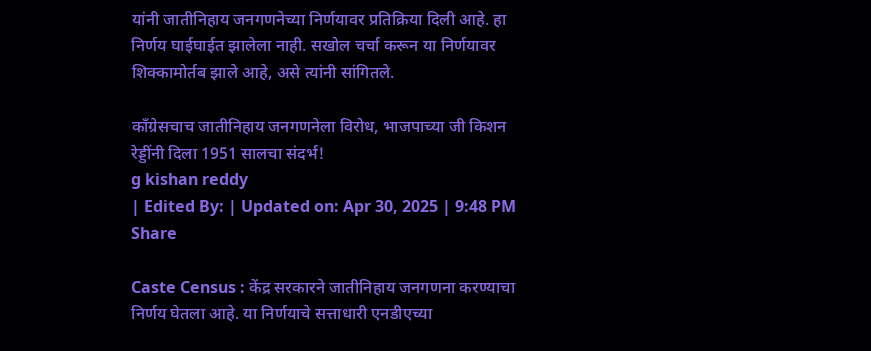यांनी जातीनिहाय जनगणनेच्या निर्णयावर प्रतिक्रिया दिली आहे. हा निर्णय घाईघाईत झालेला नाही. सखोल चर्चा करून या निर्णयावर शिक्कामोर्तब झाले आहे, असे त्यांनी सांगितले.

काँग्रेसचाच जातीनिहाय जनगणनेला विरोध, भाजपाच्या जी किशन रेड्डींनी दिला 1951 सालचा संदर्भ!
g kishan reddy
| Edited By: | Updated on: Apr 30, 2025 | 9:48 PM
Share

Caste Census : केंद्र सरकारने जातीनिहाय जनगणना करण्याचा निर्णय घेतला आहे. या निर्णयाचे सत्ताधारी एनडीएच्या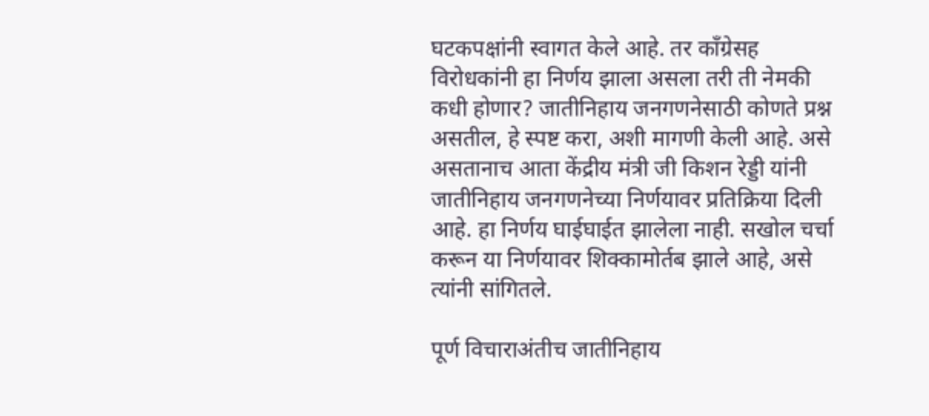घटकपक्षांनी स्वागत केले आहे. तर काँग्रेसह विरोधकांनी हा निर्णय झाला असला तरी ती नेमकी कधी होणार? जातीनिहाय जनगणनेसाठी कोणते प्रश्न असतील, हे स्पष्ट करा, अशी मागणी केली आहे. असे असतानाच आता केंद्रीय मंत्री जी किशन रेड्डी यांनी जातीनिहाय जनगणनेच्या निर्णयावर प्रतिक्रिया दिली आहे. हा निर्णय घाईघाईत झालेला नाही. सखोल चर्चा करून या निर्णयावर शिक्कामोर्तब झाले आहे, असे त्यांनी सांगितले.

पूर्ण विचाराअंतीच जातीनिहाय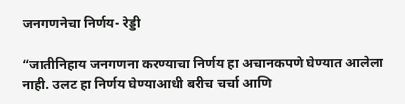जनगणनेचा निर्णय- रेड्डी

“जातीनिहाय जनगणना करण्याचा निर्णय हा अचानकपणे घेण्यात आलेला नाही. उलट हा निर्णय घेण्याआधी बरीच चर्चा आणि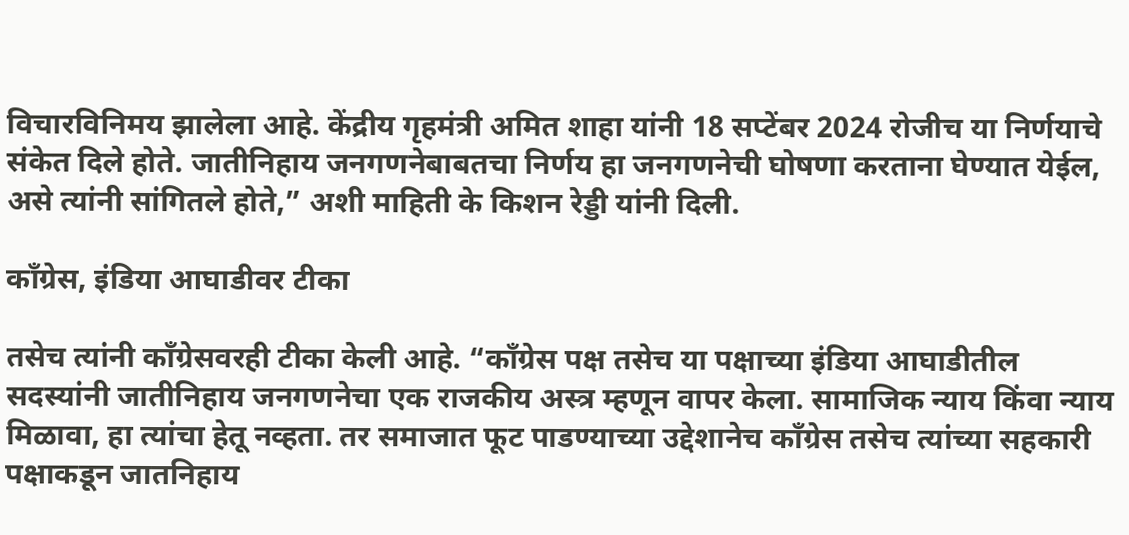विचारविनिमय झालेला आहे. केंद्रीय गृहमंत्री अमित शाहा यांनी 18 सप्टेंबर 2024 रोजीच या निर्णयाचे संकेत दिले होते. जातीनिहाय जनगणनेबाबतचा निर्णय हा जनगणनेची घोषणा करताना घेण्यात येईल, असे त्यांनी सांगितले होते,” अशी माहिती के किशन रेड्डी यांनी दिली.

काँग्रेस, इंडिया आघाडीवर टीका

तसेच त्यांनी काँग्रेसवरही टीका केली आहे. “काँग्रेस पक्ष तसेच या पक्षाच्या इंडिया आघाडीतील सदस्यांनी जातीनिहाय जनगणनेचा एक राजकीय अस्त्र म्हणून वापर केला. सामाजिक न्याय किंवा न्याय मिळावा, हा त्यांचा हेतू नव्हता. तर समाजात फूट पाडण्याच्या उद्देशानेच काँग्रेस तसेच त्यांच्या सहकारी पक्षाकडून जातनिहाय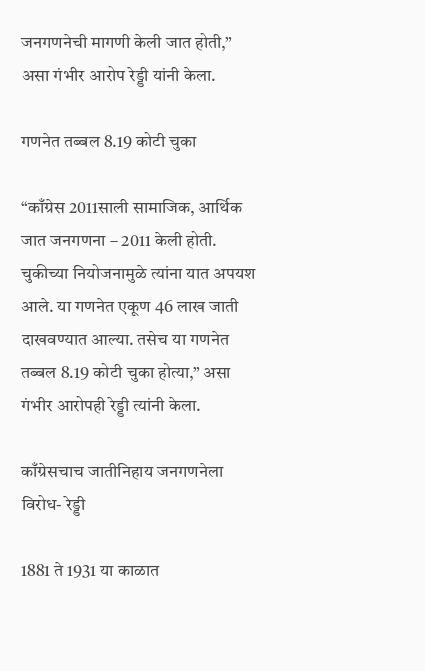जनगणनेची मागणी केली जात होती,” असा गंभीर आरोप रेड्डी यांनी केला.

गणनेत तब्बल 8.19 कोटी चुका

“काँग्रेस 2011साली सामाजिक, आर्थिक जात जनगणना – 2011 केली होती. चुकीच्या नियोजनामुळे त्यांना यात अपयश आले. या गणनेत एकूण 46 लाख जाती दाखवण्यात आल्या. तसेच या गणनेत तब्बल 8.19 कोटी चुका होत्या,” असा गंभीर आरोपही रेड्डी त्यांनी केला.

काँग्रेसचाच जातीनिहाय जनगणनेला विरोध- रेड्डी

1881 ते 1931 या काळात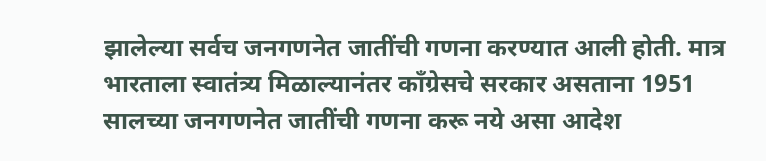झालेल्या सर्वच जनगणनेत जातींची गणना करण्यात आली होती. मात्र भारताला स्वातंत्र्य मिळाल्यानंतर काँग्रेसचे सरकार असताना 1951 सालच्या जनगणनेत जातींची गणना करू नये असा आदेश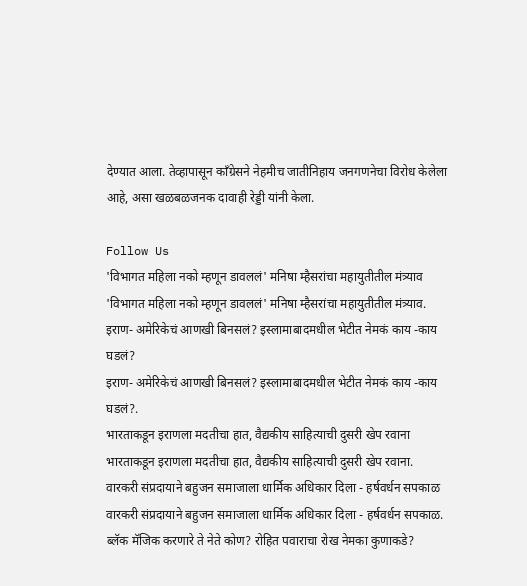देण्यात आला. तेव्हापासून काँग्रेसने नेहमीच जातीनिहाय जनगणनेचा विरोध केलेला आहे, असा खळबळजनक दावाही रेड्डी यांनी केला.

Follow Us
'विभागत महिला नको म्हणून डावललं' मनिषा म्हैसरांचा महायुतीतील मंत्र्याव
'विभागत महिला नको म्हणून डावललं' मनिषा म्हैसरांचा महायुतीतील मंत्र्याव.
इराण- अमेरिकेचं आणखी बिनसलं? इस्लामाबादमधील भेटीत नेमकं काय -काय घडलं?
इराण- अमेरिकेचं आणखी बिनसलं? इस्लामाबादमधील भेटीत नेमकं काय -काय घडलं?.
भारताकडून इराणला मदतीचा हात, वैद्यकीय साहित्याची दुसरी खेप रवाना
भारताकडून इराणला मदतीचा हात, वैद्यकीय साहित्याची दुसरी खेप रवाना.
वारकरी संप्रदायाने बहुजन समाजाला धार्मिक अधिकार दिला - हर्षवर्धन सपकाळ
वारकरी संप्रदायाने बहुजन समाजाला धार्मिक अधिकार दिला - हर्षवर्धन सपकाळ.
ब्लॅक मॅजिक करणारे ते नेते कोण? रोहित पवाराचा रोख नेमका कुणाकडे?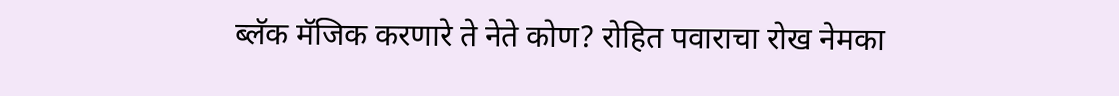ब्लॅक मॅजिक करणारे ते नेते कोण? रोहित पवाराचा रोख नेमका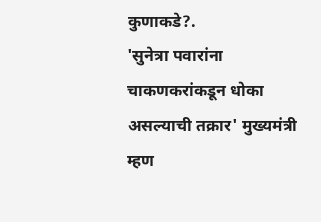कुणाकडे?.
'सुनेत्रा पवारांना चाकणकरांकडून धोका असल्याची तक्रार' मुख्यमंत्री म्हण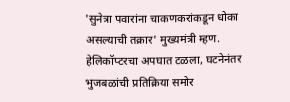'सुनेत्रा पवारांना चाकणकरांकडून धोका असल्याची तक्रार' मुख्यमंत्री म्हण.
हेलिकॉप्टरचा अपघात टळला, घटनेनंतर भुजबळांची प्रतिक्रिया समोर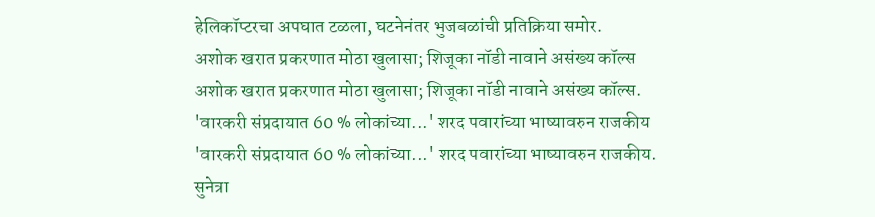हेलिकॉप्टरचा अपघात टळला, घटनेनंतर भुजबळांची प्रतिक्रिया समोर.
अशोक खरात प्रकरणात मोठा खुलासा; शिजूका नॉडी नावाने असंख्य कॉल्स
अशोक खरात प्रकरणात मोठा खुलासा; शिजूका नॉडी नावाने असंख्य कॉल्स.
'वारकरी संप्रदायात 60 % लोकांच्या...' शरद पवारांच्या भाष्यावरुन राजकीय
'वारकरी संप्रदायात 60 % लोकांच्या...' शरद पवारांच्या भाष्यावरुन राजकीय.
सुनेत्रा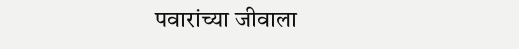पवारांच्या जीवाला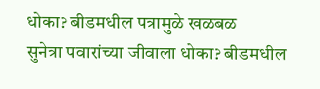धोका? बीडमधील पत्रामुळे खळबळ
सुनेत्रा पवारांच्या जीवाला धोका? बीडमधील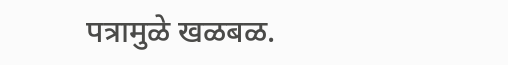पत्रामुळे खळबळ.